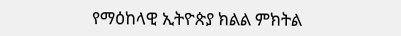የማዕከላዊ ኢትዮጵያ ክልል ምክትል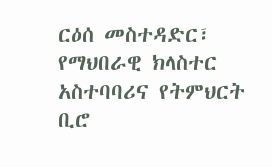ርዕሰ መስተዳድር፣ የማህበራዊ ክላስተር አስተባባሪና የትምህርት ቢሮ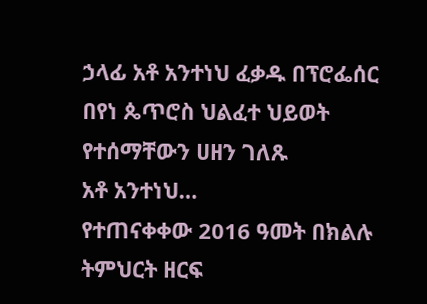ኃላፊ አቶ አንተነህ ፈቃዱ በፕሮፌሰር በየነ ጴጥሮስ ህልፈተ ህይወት የተሰማቸውን ሀዘን ገለጹ
አቶ አንተነህ…
የተጠናቀቀው 2016 ዓመት በክልሉ ትምህርት ዘርፍ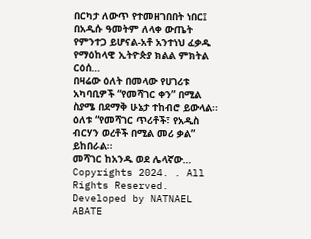በርካታ ለውጥ የተመዘገበበት ነበር፤ በአዲሱ ዓመትም ለላቀ ውጤት የምንተጋ ይሆናል-አቶ አንተነህ ፈቃዱ
የማዕከላዊ ኢትዮጵያ ክልል ምክትል ርዕሰ…
በዛሬው ዕለት በመላው የሀገሪቱ አካባቢዎች “የመሻገር ቀን” በሚል ስያሜ በደማቅ ሁኔታ ተከብሮ ይውላል፡፡ ዕለቱ “የመሻገር ጥሪቶች፣ የአዲስ ብርሃን ወረቶች በሚል መሪ ቃል” ይከበራል፡፡
መሻገር ከአንዱ ወደ ሌላኛው…
Copyrights 2024. . All Rights Reserved.
Developed by NATNAEL ABATE